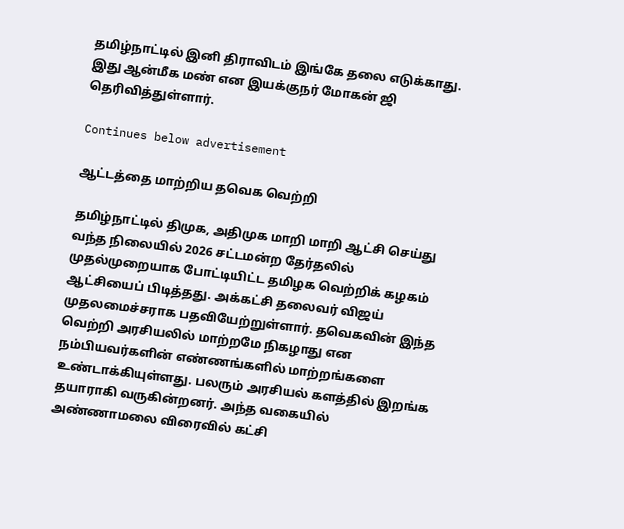தமிழ்நாட்டில் இனி திராவிடம் இங்கே தலை எடுக்காது. இது ஆன்மீக மண் என இயக்குநர் மோகன் ஜி தெரிவித்துள்ளார்.

Continues below advertisement

ஆட்டத்தை மாற்றிய தவெக வெற்றி

தமிழ்நாட்டில் திமுக, அதிமுக மாறி மாறி ஆட்சி செய்து வந்த நிலையில் 2026 சட்டமன்ற தேர்தலில் முதல்முறையாக போட்டியிட்ட தமிழக வெற்றிக் கழகம் ஆட்சியைப் பிடித்தது. அக்கட்சி தலைவர் விஜய் முதலமைச்சராக பதவியேற்றுள்ளார். தவெகவின் இந்த வெற்றி அரசியலில் மாற்றமே நிகழாது என நம்பியவர்களின் எண்ணங்களில் மாற்றங்களை உண்டாக்கியுள்ளது. பலரும் அரசியல் களத்தில் இறங்க தயாராகி வருகின்றனர். அந்த வகையில் அண்ணாமலை விரைவில் கட்சி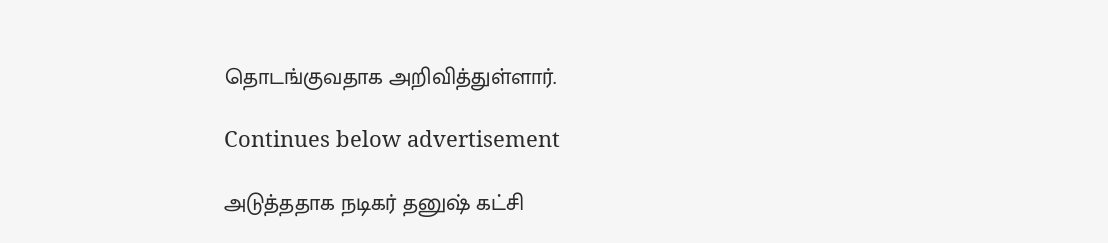தொடங்குவதாக அறிவித்துள்ளார்.

Continues below advertisement

அடுத்ததாக நடிகர் தனுஷ் கட்சி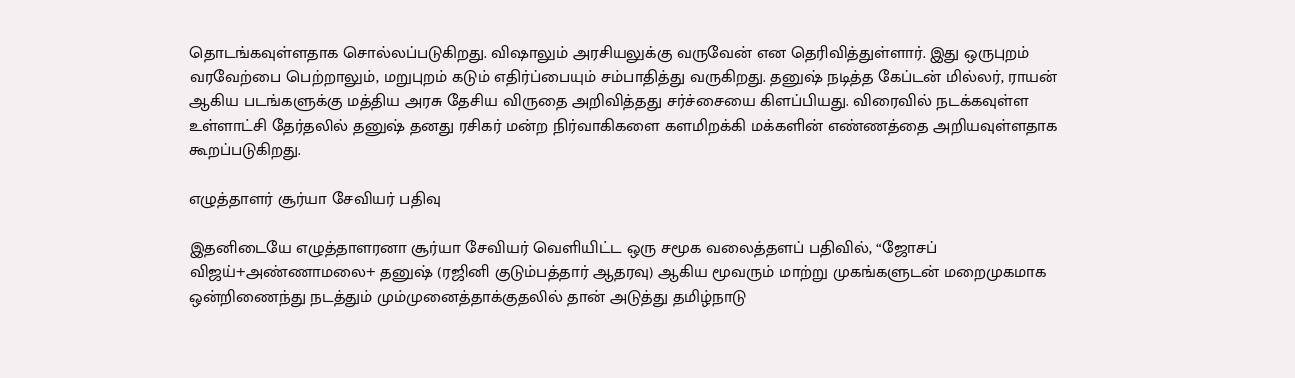தொடங்கவுள்ளதாக சொல்லப்படுகிறது. விஷாலும் அரசியலுக்கு வருவேன் என தெரிவித்துள்ளார். இது ஒருபுறம் வரவேற்பை பெற்றாலும், மறுபுறம் கடும் எதிர்ப்பையும் சம்பாதித்து வருகிறது. தனுஷ் நடித்த கேப்டன் மில்லர், ராயன் ஆகிய படங்களுக்கு மத்திய அரசு தேசிய விருதை அறிவித்தது சர்ச்சையை கிளப்பியது. விரைவில் நடக்கவுள்ள உள்ளாட்சி தேர்தலில் தனுஷ் தனது ரசிகர் மன்ற நிர்வாகிகளை களமிறக்கி மக்களின் எண்ணத்தை அறியவுள்ளதாக கூறப்படுகிறது.

எழுத்தாளர் சூர்யா சேவியர் பதிவு

இதனிடையே எழுத்தாளரனா சூர்யா சேவியர் வெளியிட்ட ஒரு சமூக வலைத்தளப் பதிவில், “ஜோசப் விஜய்+அண்ணாமலை+ தனுஷ் (ரஜினி குடும்பத்தார் ஆதரவு) ஆகிய மூவரும் மாற்று முகங்களுடன் மறைமுகமாக ஒன்றிணைந்து நடத்தும் மும்முனைத்தாக்குதலில் தான் அடுத்து தமிழ்நாடு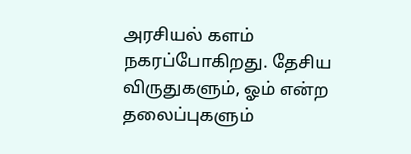அரசியல் களம் நகரப்போகிறது. தேசிய விருதுகளும், ஓம் என்ற தலைப்புகளும்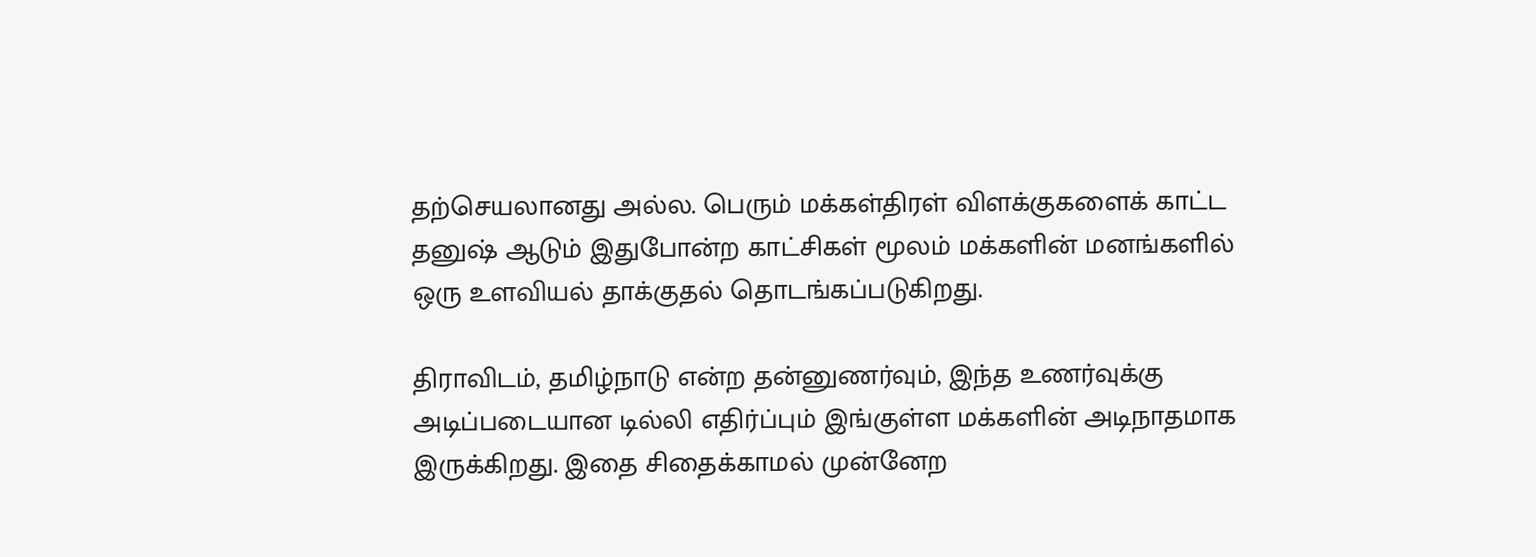தற்செயலானது அல்ல. பெரும் மக்கள்திரள் விளக்குகளைக் காட்ட தனுஷ் ஆடும் இதுபோன்ற காட்சிகள் மூலம் மக்களின் மனங்களில் ஒரு உளவியல் தாக்குதல் தொடங்கப்படுகிறது.

திராவிடம், தமிழ்நாடு என்ற தன்னுணர்வும், இந்த உணர்வுக்கு அடிப்படையான டில்லி எதிர்ப்பும் இங்குள்ள மக்களின் அடிநாதமாக இருக்கிறது. இதை சிதைக்காமல் முன்னேற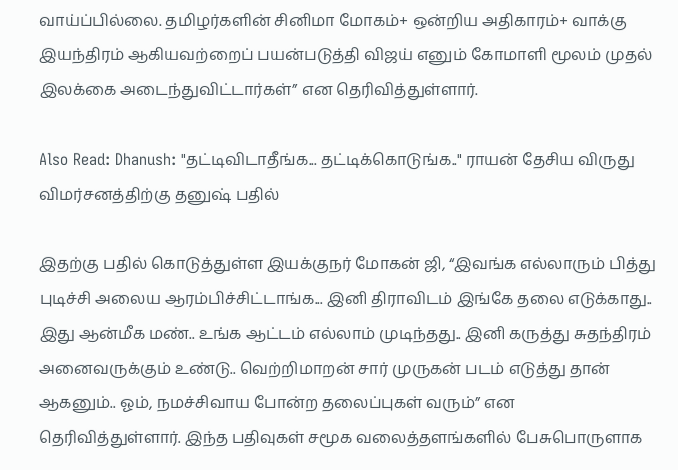வாய்ப்பில்லை. தமிழர்களின் சினிமா மோகம்+ ஒன்றிய அதிகாரம்+ வாக்கு இயந்திரம் ஆகியவற்றைப் பயன்படுத்தி விஜய் எனும் கோமாளி மூலம் முதல் இலக்கை அடைந்துவிட்டார்கள்” என தெரிவித்துள்ளார்.

Also Read: Dhanush: "தட்டிவிடாதீங்க... தட்டிக்கொடுங்க.." ராயன் தேசிய விருது விமர்சனத்திற்கு தனுஷ் பதில்

இதற்கு பதில் கொடுத்துள்ள இயக்குநர் மோகன் ஜி, “இவங்க எல்லாரும் பித்து புடிச்சி அலைய ஆரம்பிச்சிட்டாங்க... இனி திராவிடம் இங்கே தலை எடுக்காது.. இது ஆன்மீக மண்.. உங்க ஆட்டம் எல்லாம் முடிந்தது.. இனி கருத்து சுதந்திரம் அனைவருக்கும் உண்டு.. வெற்றிமாறன் சார் முருகன் படம் எடுத்து தான் ஆகனும்.. ஓம், நமச்சிவாய போன்ற தலைப்புகள் வரும்” என தெரிவித்துள்ளார். இந்த பதிவுகள் சமூக வலைத்தளங்களில் பேசுபொருளாக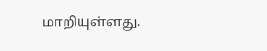மாறியுள்ளது.